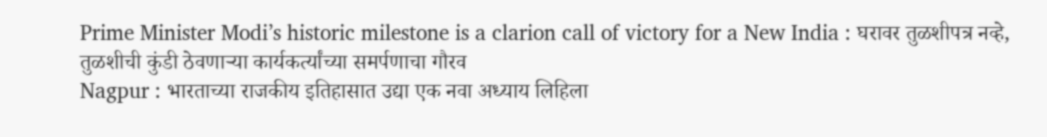Prime Minister Modi’s historic milestone is a clarion call of victory for a New India : घरावर तुळशीपत्र नव्हे, तुळशीची कुंडी ठेवणाऱ्या कार्यकर्त्यांच्या समर्पणाचा गौरव
Nagpur : भारताच्या राजकीय इतिहासात उद्या एक नवा अध्याय लिहिला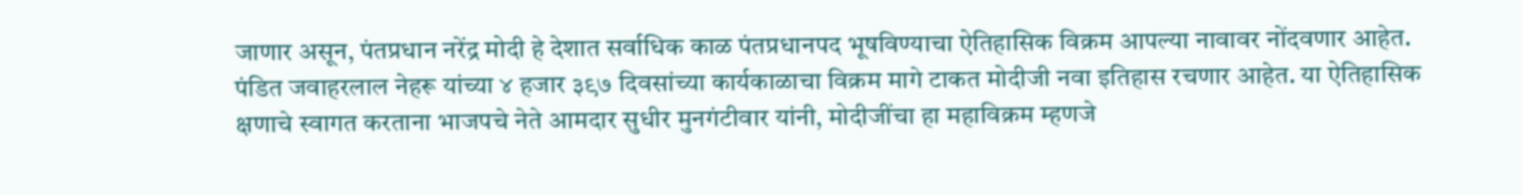जाणार असून, पंतप्रधान नरेंद्र मोदी हे देशात सर्वाधिक काळ पंतप्रधानपद भूषविण्याचा ऐतिहासिक विक्रम आपल्या नावावर नोंदवणार आहेत. पंडित जवाहरलाल नेहरू यांच्या ४ हजार ३९७ दिवसांच्या कार्यकाळाचा विक्रम मागे टाकत मोदीजी नवा इतिहास रचणार आहेत. या ऐतिहासिक क्षणाचे स्वागत करताना भाजपचे नेते आमदार सुधीर मुनगंटीवार यांनी, मोदीजींचा हा महाविक्रम म्हणजे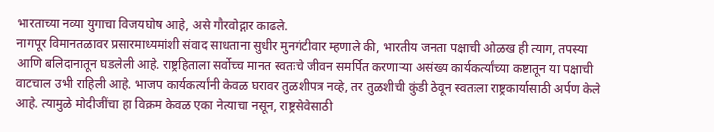भारताच्या नव्या युगाचा विजयघोष आहे, असे गौरवोद्गार काढले.
नागपूर विमानतळावर प्रसारमाध्यमांशी संवाद साधताना सुधीर मुनगंटीवार म्हणाले की, भारतीय जनता पक्षाची ओळख ही त्याग, तपस्या आणि बलिदानातून घडलेली आहे. राष्ट्रहिताला सर्वोच्च मानत स्वतःचे जीवन समर्पित करणाऱ्या असंख्य कार्यकर्त्यांच्या कष्टातून या पक्षाची वाटचाल उभी राहिली आहे. भाजप कार्यकर्त्यांनी केवळ घरावर तुळशीपत्र नव्हे, तर तुळशीची कुंडी ठेवून स्वतःला राष्ट्रकार्यासाठी अर्पण केले आहे. त्यामुळे मोदीजींचा हा विक्रम केवळ एका नेत्याचा नसून, राष्ट्रसेवेसाठी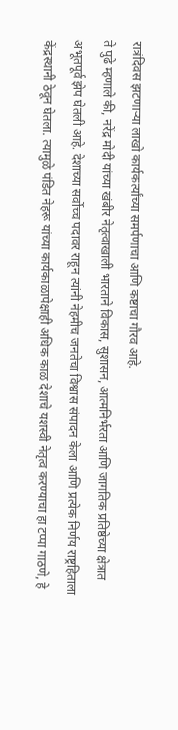रात्रंदिवस झटणाऱ्या लाखो कार्यकर्त्यांच्या समर्पणाचा आणि कष्टाचा गौरव आहे.
ते पुढे म्हणाले की, नरेंद्र मोदी यांच्या खंबीर नेतृत्वाखाली भारताने विकास, सुशासन, आत्मनिर्भरता आणि जागतिक प्रतिष्ठेच्या क्षेत्रात अभूतपूर्व झेप घेतली आहे. देशाच्या सर्वोच्च पदावर राहून त्यांनी नेहमीच जनतेचा विश्वास संपादन केला आणि प्रत्येक निर्णय राष्ट्रहिताला केंद्रस्थानी ठेवून घेतला. त्यामुळे पंडित नेहरू यांच्या कार्यकाळापेक्षाही अधिक काळ देशाचे यशस्वी नेतृत्व करण्याचा हा टप्पा गाठणे, हे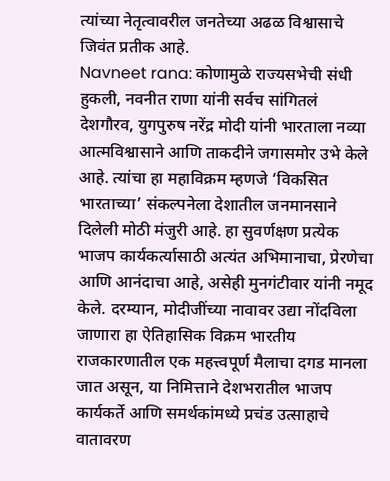त्यांच्या नेतृत्वावरील जनतेच्या अढळ विश्वासाचे जिवंत प्रतीक आहे.
Navneet rana: कोणामुळे राज्यसभेची संधी हुकली, नवनीत राणा यांनी सर्वच सांगितलं
देशगौरव, युगपुरुष नरेंद्र मोदी यांनी भारताला नव्या आत्मविश्वासाने आणि ताकदीने जगासमोर उभे केले आहे. त्यांचा हा महाविक्रम म्हणजे ‘विकसित भारताच्या’ संकल्पनेला देशातील जनमानसाने दिलेली मोठी मंजुरी आहे. हा सुवर्णक्षण प्रत्येक भाजप कार्यकर्त्यासाठी अत्यंत अभिमानाचा, प्रेरणेचा आणि आनंदाचा आहे, असेही मुनगंटीवार यांनी नमूद केले. दरम्यान, मोदीजींच्या नावावर उद्या नोंदविला जाणारा हा ऐतिहासिक विक्रम भारतीय राजकारणातील एक महत्त्वपूर्ण मैलाचा दगड मानला जात असून, या निमित्ताने देशभरातील भाजप कार्यकर्ते आणि समर्थकांमध्ये प्रचंड उत्साहाचे वातावरण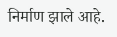निर्माण झाले आहे.